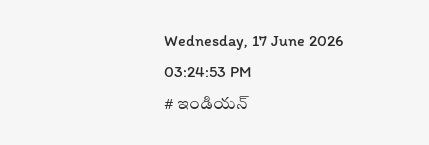Wednesday, 17 June 2026 03:24:53 PM
# ఇండియన్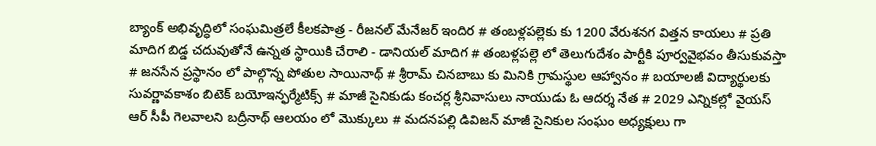బ్యాంక్ అభివృద్ధిలో సంఘమిత్రలే కీలకపాత్ర - రీజనల్ మేనేజర్ ఇందిర # తంబళ్లపల్లెకు కు 1200 వేరుశనగ విత్తన కాయలు # ప్రతి మాదిగ బిడ్డ చదువుతోనే ఉన్నత స్థాయికి చేరాలి - డానియల్ మాదిగ # తంబళ్లపల్లె లో తెలుగుదేశం పార్టీకి పూర్వవైభవం తీసుకువస్తా # జనసేన ప్రస్థానం లో పాల్గొన్న పోతుల సాయినాథ్ # శ్రీరామ్ చినబాబు కు మినికి గ్రామస్థుల ఆహ్వానం # బయాలజీ విద్యార్థులకు సువర్ణావకాశం బిటెక్ బయోఇన్ఫర్మేటిక్స్ # మాజీ సైనికుడు కంచర్ల శ్రీనివాసులు నాయుడు ఓ ఆదర్శ నేత # 2029 ఎన్నికల్లో వైయస్ ఆర్ సీపీ గెలవాలని బద్రీనాథ్ ఆలయం లో మొక్కులు # మదనపల్లి డివిజన్ మాజీ సైనికుల సంఘం అధ్యక్షులు గా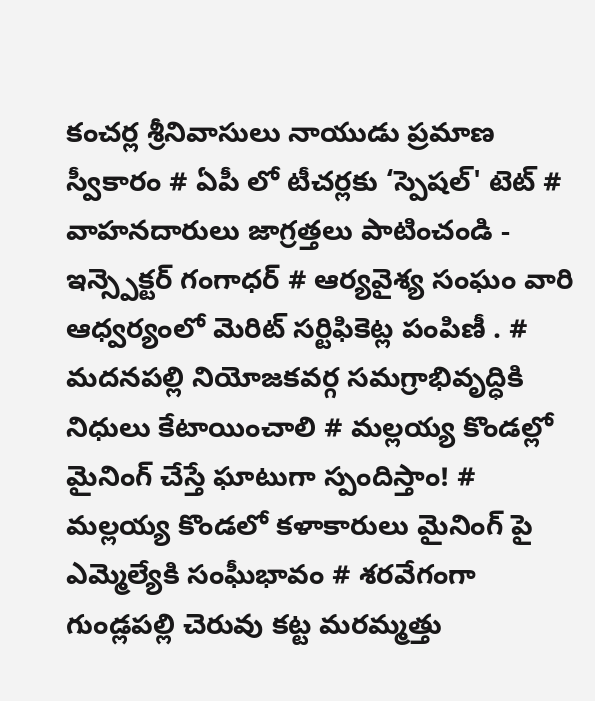కంచర్ల శ్రీనివాసులు నాయుడు ప్రమాణ స్వీకారం # ఏపీ లో టీచర్లకు ‘స్పెషల్' టెట్ # వాహనదారులు జాగ్రత్తలు పాటించండి - ఇన్స్పెక్టర్ గంగాధర్ # ఆర్యవైశ్య సంఘం వారి ఆధ్వర్యంలో మెరిట్ సర్టిఫికెట్ల పంపిణీ . # మదనపల్లి నియోజకవర్గ సమగ్రాభివృద్ధికి నిధులు కేటాయించాలి # మల్లయ్య కొండల్లో మైనింగ్ చేస్తే ఘాటుగా స్పందిస్తాం! # మల్లయ్య కొండలో కళాకారులు మైనింగ్ పై ఎమ్మెల్యేకి సంఘీభావం # శరవేగంగా గుండ్లపల్లి చెరువు కట్ట మరమ్మత్తు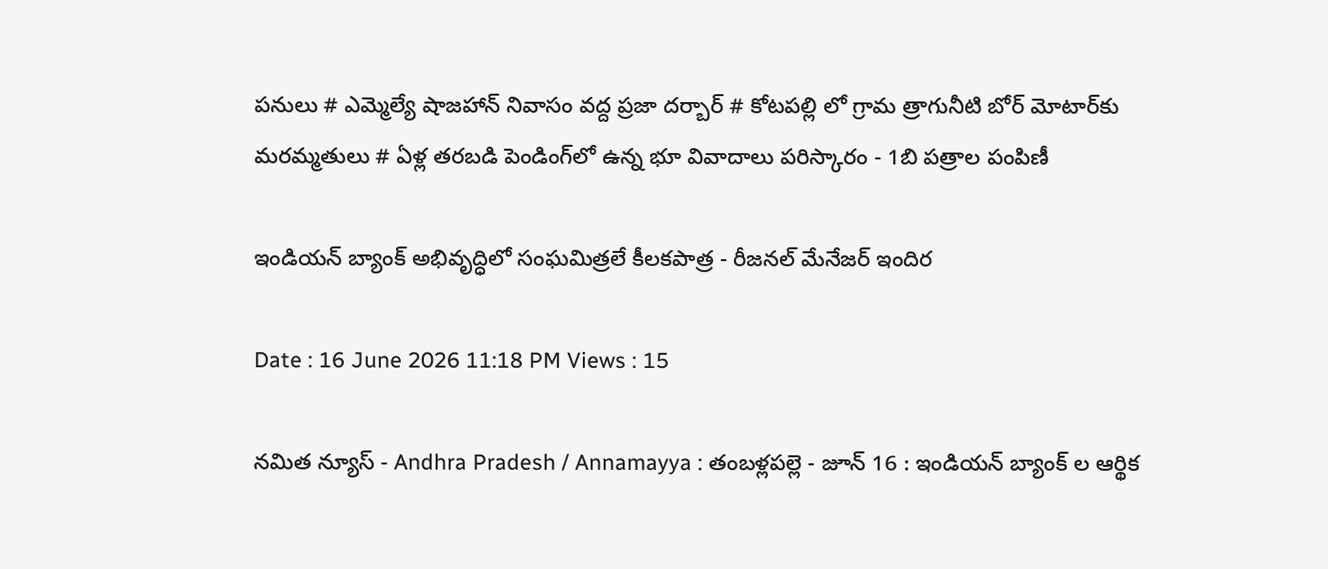పనులు # ఎమ్మెల్యే షాజహాన్ నివాసం వద్ద ప్రజా దర్బార్ # కోటపల్లి లో గ్రామ త్రాగునీటి బోర్ మోటార్‌కు మరమ్మతులు # ఏళ్ల తరబడి పెండింగ్‌లో ఉన్న భూ వివాదాలు పరిస్కారం - 1బి పత్రాల పంపిణీ

ఇండియన్ బ్యాంక్ అభివృద్ధిలో సంఘమిత్రలే కీలకపాత్ర - రీజనల్ మేనేజర్ ఇందిర

Date : 16 June 2026 11:18 PM Views : 15

నమిత న్యూస్ - Andhra Pradesh / Annamayya : తంబళ్లపల్లె - జూన్ 16 : ఇండియన్ బ్యాంక్ ల ఆర్థిక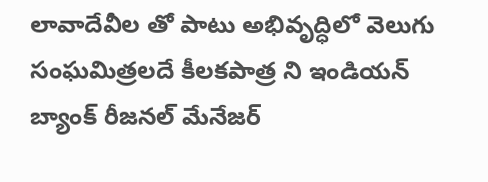లావాదేవీల తో పాటు అభివృద్ధిలో వెలుగు సంఘమిత్రలదే కీలకపాత్ర ని ఇండియన్ బ్యాంక్ రీజనల్ మేనేజర్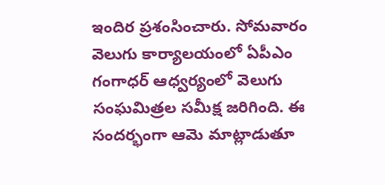ఇందిర ప్రశంసించారు. సోమవారం వెలుగు కార్యాలయంలో ఏపీఎం గంగాధర్ ఆధ్వర్యంలో వెలుగు సంఘమిత్రల సమీక్ష జరిగింది. ఈ సందర్భంగా ఆమె మాట్లాడుతూ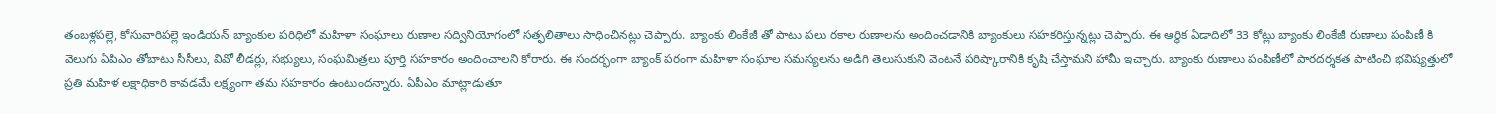తంబళ్లపల్లె, కోసువారిపల్లె ఇండియన్ బ్యాంకుల పరిధిలో మహిళా సంఘాలు రుణాల సద్వినియోగంలో సత్ఫలితాలు సాధించినట్లు చెప్పారు. బ్యాంకు లింకేజీ తో పాటు పలు రకాల రుణాలను అందించడానికి బ్యాంకులు సహకరిస్తున్నట్లు చెప్పారు. ఈ ఆర్థిక ఏడాదిలో 33 కోట్లు బ్యాంకు లింకేజీ రుణాలు పంపిణీ కి వెలుగు ఏపిఎం తోబాటు సీసీలు, వివో లీడర్లు, సభ్యులు, సంఘమిత్రలు పూర్తి సహకారం అందించాలని కోరారు. ఈ సందర్భంగా బ్యాంక్ పరంగా మహిళా సంఘాల సమస్యలను అడిగి తెలుసుకుని వెంటనే పరిష్కారానికి కృషి చేస్తామని హామీ ఇచ్చారు. బ్యాంకు రుణాలు పంపిణీలో పారదర్శకత పాటించి భవిష్యత్తులో ప్రతి మహిళ లక్షాధికారి కావడమే లక్ష్యంగా తమ సహకారం ఉంటుందన్నారు. ఏపీఎం మాట్లాడుతూ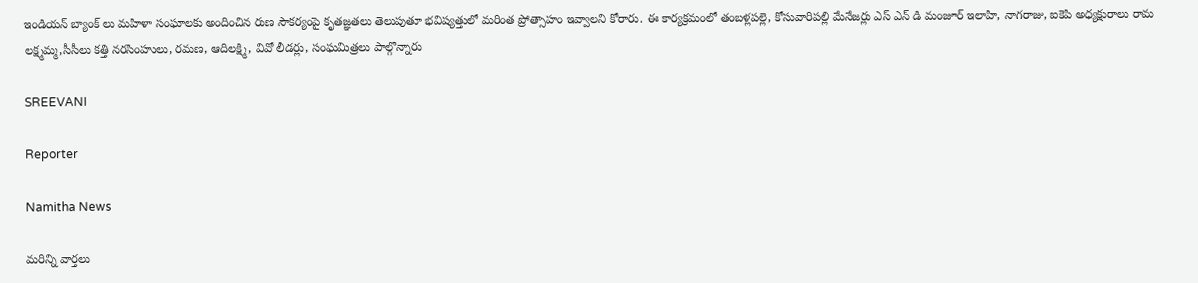ఇండియన్ బ్యాంక్ లు మహిళా సంఘాలకు అందించిన రుణ సౌకర్యంపై కృతజ్ఞతలు తెలుపుతూ భవిష్యత్తులో మరింత ప్రోత్సాహం ఇవ్వాలని కోరారు. ఈ కార్యక్రమంలో తంబళ్లపల్లె, కోసువారిపల్లి మేనేజర్లు ఎస్ ఎన్ డి మంజూర్ ఇలాహి, నాగరాజు, ఐకెపి అధ్యక్షురాలు రామ లక్ష్మమ్మ,సీసీలు కత్తి నరసింహులు, రమణ, ఆదిలక్ష్మి, వివో లీడర్లు, సంఘమిత్రలు పాల్గొన్నారు

SREEVANI

Reporter

Namitha News

మరిన్ని వార్తలు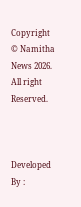Copyright © Namitha News 2026. All right Reserved.



Developed By :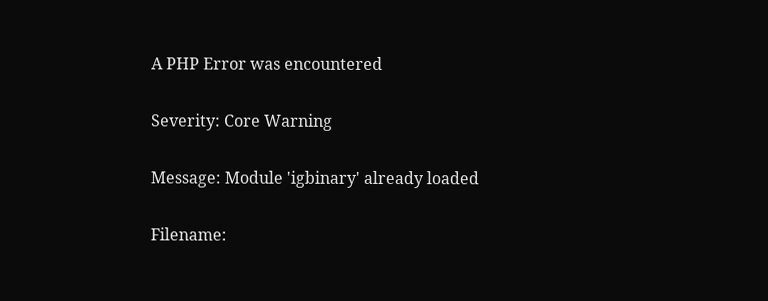A PHP Error was encountered

Severity: Core Warning

Message: Module 'igbinary' already loaded

Filename: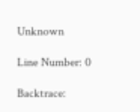Unknown

Line Number: 0

Backtrace: